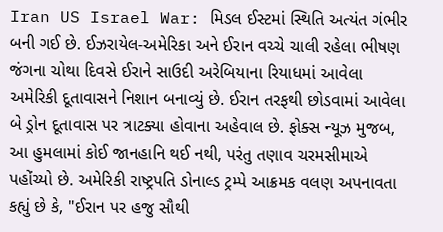Iran US Israel War: મિડલ ઈસ્ટમાં સ્થિતિ અત્યંત ગંભીર બની ગઈ છે. ઈઝરાયેલ-અમેરિકા અને ઈરાન વચ્ચે ચાલી રહેલા ભીષણ જંગના ચોથા દિવસે ઈરાને સાઉદી અરેબિયાના રિયાધમાં આવેલા અમેરિકી દૂતાવાસને નિશાન બનાવ્યું છે. ઈરાન તરફથી છોડવામાં આવેલા બે ડ્રોન દૂતાવાસ પર ત્રાટક્યા હોવાના અહેવાલ છે. ફોક્સ ન્યૂઝ મુજબ, આ હુમલામાં કોઈ જાનહાનિ થઈ નથી, પરંતુ તણાવ ચરમસીમાએ પહોંચ્યો છે. અમેરિકી રાષ્ટ્રપતિ ડોનાલ્ડ ટ્રમ્પે આક્રમક વલણ અપનાવતા કહ્યું છે કે, "ઈરાન પર હજુ સૌથી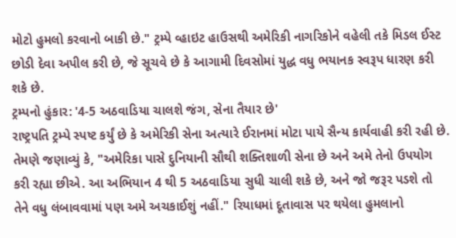મોટો હુમલો કરવાનો બાકી છે." ટ્રમ્પે વ્હાઇટ હાઉસથી અમેરિકી નાગરિકોને વહેલી તકે મિડલ ઈસ્ટ છોડી દેવા અપીલ કરી છે, જે સૂચવે છે કે આગામી દિવસોમાં યુદ્ધ વધુ ભયાનક સ્વરૂપ ધારણ કરી શકે છે.
ટ્રમ્પનો હુંકાર: '4-5 અઠવાડિયા ચાલશે જંગ, સેના તૈયાર છે'
રાષ્ટ્રપતિ ટ્રમ્પે સ્પષ્ટ કર્યું છે કે અમેરિકી સેના અત્યારે ઈરાનમાં મોટા પાયે સૈન્ય કાર્યવાહી કરી રહી છે. તેમણે જણાવ્યું કે, "અમેરિકા પાસે દુનિયાની સૌથી શક્તિશાળી સેના છે અને અમે તેનો ઉપયોગ કરી રહ્યા છીએ. આ અભિયાન 4 થી 5 અઠવાડિયા સુધી ચાલી શકે છે, અને જો જરૂર પડશે તો તેને વધુ લંબાવવામાં પણ અમે અચકાઈશું નહીં." રિયાધમાં દૂતાવાસ પર થયેલા હુમલાનો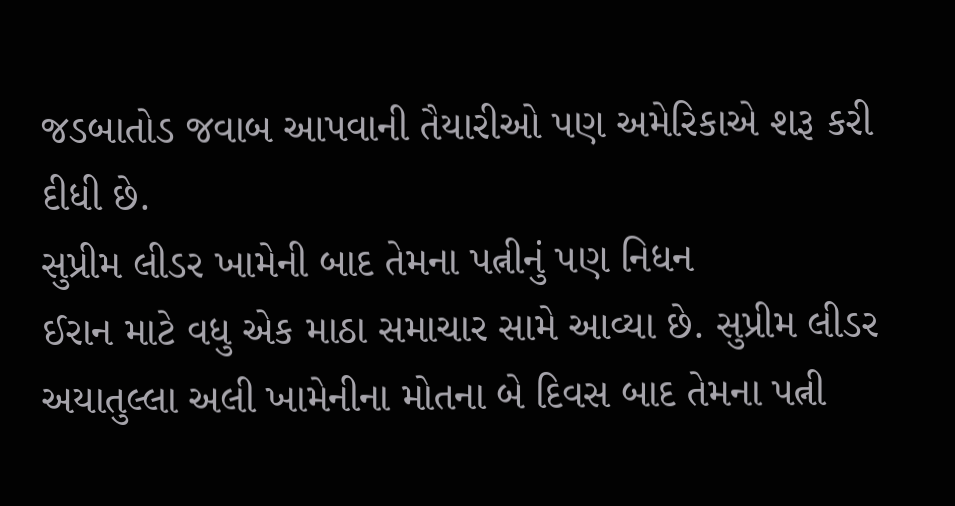જડબાતોડ જવાબ આપવાની તૈયારીઓ પણ અમેરિકાએ શરૂ કરી દીધી છે.
સુપ્રીમ લીડર ખામેની બાદ તેમના પત્નીનું પણ નિધન
ઈરાન માટે વધુ એક માઠા સમાચાર સામે આવ્યા છે. સુપ્રીમ લીડર અયાતુલ્લા અલી ખામેનીના મોતના બે દિવસ બાદ તેમના પત્ની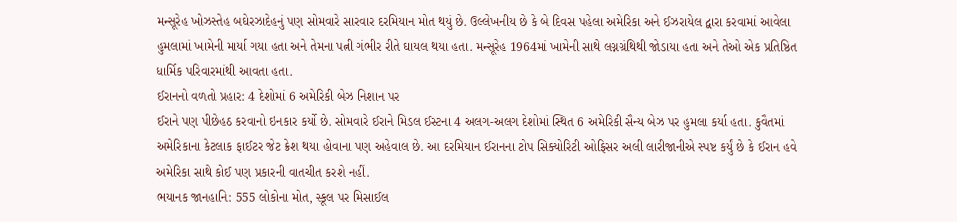મન્સૂરેહ ખોઝસ્તેહ બઘેરઝાદેહનું પણ સોમવારે સારવાર દરમિયાન મોત થયું છે. ઉલ્લેખનીય છે કે બે દિવસ પહેલા અમેરિકા અને ઈઝરાયેલ દ્વારા કરવામાં આવેલા હુમલામાં ખામેની માર્યા ગયા હતા અને તેમના પત્ની ગંભીર રીતે ઘાયલ થયા હતા. મન્સૂરેહ 1964માં ખામેની સાથે લગ્નગ્રંથિથી જોડાયા હતા અને તેઓ એક પ્રતિષ્ઠિત ધાર્મિક પરિવારમાંથી આવતા હતા.
ઈરાનનો વળતો પ્રહાર: 4 દેશોમાં 6 અમેરિકી બેઝ નિશાન પર
ઈરાને પણ પીછેહઠ કરવાનો ઇનકાર કર્યો છે. સોમવારે ઈરાને મિડલ ઈસ્ટના 4 અલગ-અલગ દેશોમાં સ્થિત 6 અમેરિકી સૈન્ય બેઝ પર હુમલા કર્યા હતા. કુવૈતમાં અમેરિકાના કેટલાક ફાઈટર જેટ ક્રેશ થયા હોવાના પણ અહેવાલ છે. આ દરમિયાન ઈરાનના ટોપ સિક્યોરિટી ઓફિસર અલી લારીજાનીએ સ્પષ્ટ કર્યું છે કે ઈરાન હવે અમેરિકા સાથે કોઈ પણ પ્રકારની વાતચીત કરશે નહીં.
ભયાનક જાનહાનિ: 555 લોકોના મોત, સ્કૂલ પર મિસાઈલ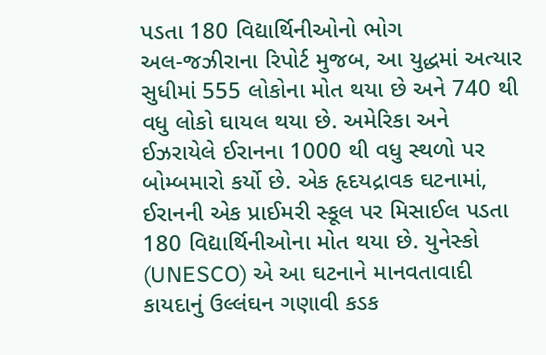પડતા 180 વિદ્યાર્થિનીઓનો ભોગ
અલ-જઝીરાના રિપોર્ટ મુજબ, આ યુદ્ધમાં અત્યાર સુધીમાં 555 લોકોના મોત થયા છે અને 740 થી વધુ લોકો ઘાયલ થયા છે. અમેરિકા અને ઈઝરાયેલે ઈરાનના 1000 થી વધુ સ્થળો પર બોમ્બમારો કર્યો છે. એક હૃદયદ્રાવક ઘટનામાં, ઈરાનની એક પ્રાઈમરી સ્કૂલ પર મિસાઈલ પડતા 180 વિદ્યાર્થિનીઓના મોત થયા છે. યુનેસ્કો (UNESCO) એ આ ઘટનાને માનવતાવાદી કાયદાનું ઉલ્લંઘન ગણાવી કડક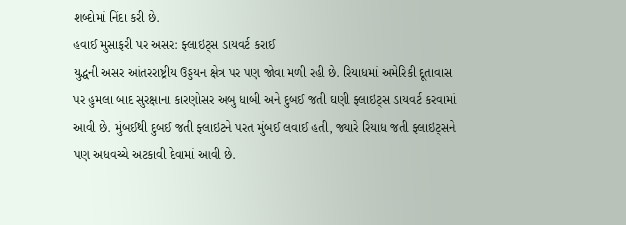શબ્દોમાં નિંદા કરી છે.
હવાઈ મુસાફરી પર અસર: ફ્લાઇટ્સ ડાયવર્ટ કરાઈ
યુદ્ધની અસર આંતરરાષ્ટ્રીય ઉડ્ડયન ક્ષેત્ર પર પણ જોવા મળી રહી છે. રિયાધમાં અમેરિકી દૂતાવાસ પર હુમલા બાદ સુરક્ષાના કારણોસર અબુ ધાબી અને દુબઈ જતી ઘણી ફ્લાઇટ્સ ડાયવર્ટ કરવામાં આવી છે. મુંબઈથી દુબઈ જતી ફ્લાઇટને પરત મુંબઈ લવાઈ હતી, જ્યારે રિયાધ જતી ફ્લાઇટ્સને પણ અધવચ્ચે અટકાવી દેવામાં આવી છે.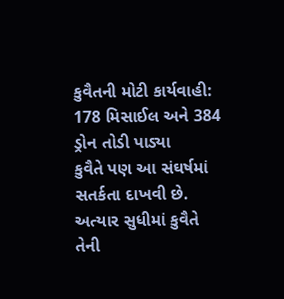કુવૈતની મોટી કાર્યવાહી: 178 મિસાઈલ અને 384 ડ્રોન તોડી પાડ્યા
કુવૈતે પણ આ સંઘર્ષમાં સતર્કતા દાખવી છે. અત્યાર સુધીમાં કુવૈતે તેની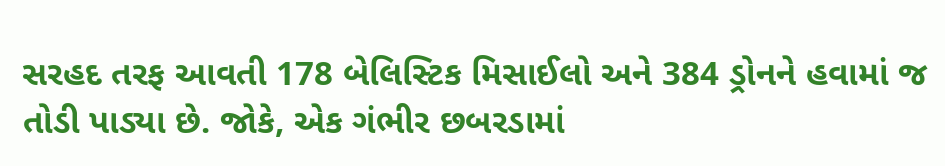સરહદ તરફ આવતી 178 બેલિસ્ટિક મિસાઈલો અને 384 ડ્રોનને હવામાં જ તોડી પાડ્યા છે. જોકે, એક ગંભીર છબરડામાં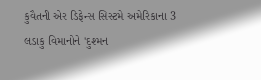કુવૈતની એર ડિફેન્સ સિસ્ટમે અમેરિકાના 3 લડાકુ વિમાનોને 'દુશ્મન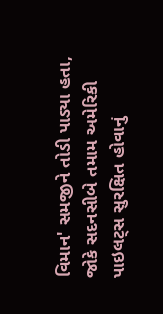વિમાન' સમજીને તોડી પાડ્યા હતા, જોકે સદનસીબે તમામ અમેરિકી પાઇલટ્સ સુરક્ષિત હોવાનું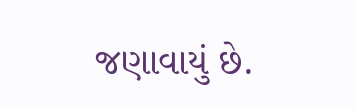જણાવાયું છે.